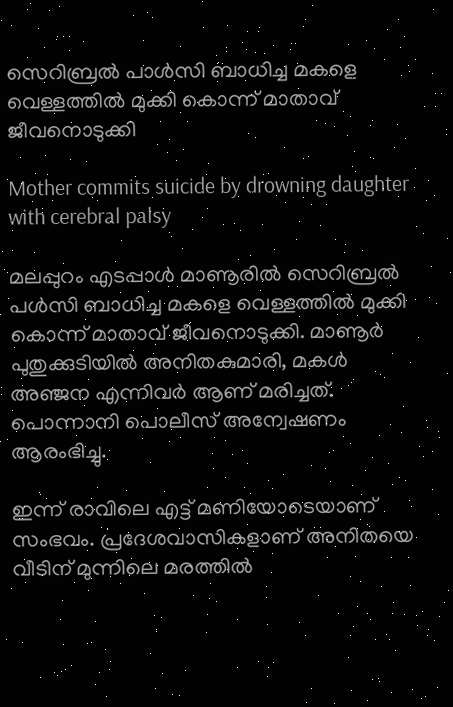സെറിബ്രല്‍ പാള്‍സി ബാധിച്ച മകളെ വെള്ളത്തില്‍ മുക്കി കൊന്ന് മാതാവ് ജീവനൊടുക്കി

Mother commits suicide by drowning daughter with cerebral palsy

മലപ്പുറം എടപ്പാള്‍ മാണൂരില്‍ സെറിബ്രല്‍ പള്‍സി ബാധിച്ച മകളെ വെള്ളത്തില്‍ മുക്കി കൊന്ന് മാതാവ് ജീവനൊടുക്കി. മാണൂര്‍ പുതുക്കുടിയില്‍ അനിതകുമാരി, മകള്‍ അഞ്ജന എന്നിവര്‍ ആണ് മരിച്ചത്. പൊന്നാനി പൊലീസ് അന്വേഷണം ആരംഭിച്ചു.

ഇന്ന് രാവിലെ എട്ട് മണിയോടെയാണ് സംഭവം. പ്രദേശവാസികളാണ് അനിതയെ വീടിന് മുന്നിലെ മരത്തില്‍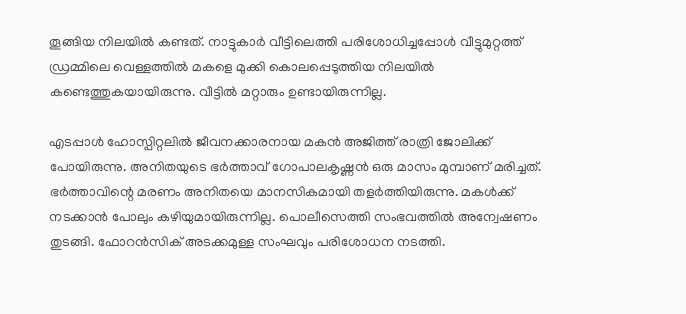തൂങ്ങിയ നിലയില്‍ കണ്ടത്. നാട്ടുകാര്‍ വീട്ടിലെത്തി പരിശോധിച്ചപ്പോള്‍ വീട്ടുമുറ്റത്ത് ഡ്രമ്മിലെ വെള്ളത്തില്‍ മകളെ മുക്കി കൊലപ്പെടുത്തിയ നിലയില്‍ കണ്ടെത്തുകയായിരുന്നു. വീട്ടില്‍ മറ്റാരും ഉണ്ടായിരുന്നില്ല.

എടപ്പാള്‍ ഹോസ്പിറ്റലില്‍ ജീവനക്കാരനായ മകന്‍ അജിത്ത് രാത്രി ജോലിക്ക് പോയിരുന്നു. അനിതയുടെ ഭര്‍ത്താവ് ഗോപാലകൃഷ്ണന്‍ ഒരു മാസം മുമ്പാണ് മരിച്ചത്. ഭര്‍ത്താവിന്റെ മരണം അനിതയെ മാനസികമായി തളര്‍ത്തിയിരുന്നു. മകള്‍ക്ക് നടക്കാന്‍ പോലും കഴിയുമായിരുന്നില്ല. പൊലീസെത്തി സംഭവത്തില്‍ അന്വേഷണം തുടങ്ങി. ഫോറന്‍സിക് അടക്കമുള്ള സംഘവും പരിശോധന നടത്തി.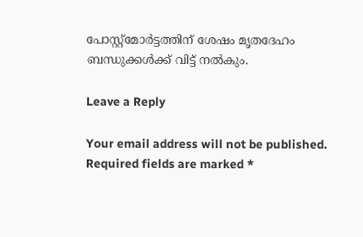പോസ്റ്റ്‌മോര്‍ട്ടത്തിന് ശേഷം മൃതദേഹം ബന്ധുക്കള്‍ക്ക് വിട്ട് നല്‍കും.

Leave a Reply

Your email address will not be published. Required fields are marked *